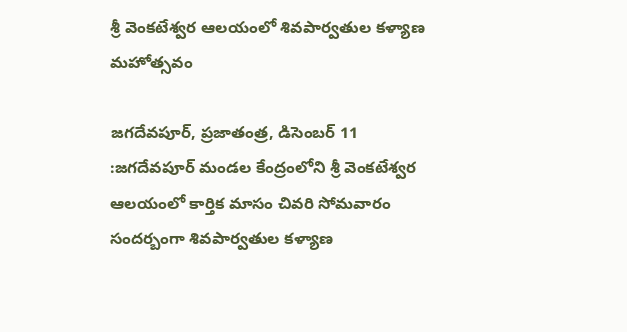శ్రీ వెంకటేశ్వర ఆలయంలో శివపార్వతుల కళ్యాణ మహోత్సవం

జగదేవపూర్, ప్రజాతంత్ర, డిసెంబర్ 11 :జగదేవపూర్ మండల కేంద్రంలోని శ్రీ వెంకటేశ్వర ఆలయంలో కార్తిక మాసం చివరి సోమవారం సందర్బంగా శివపార్వతుల కళ్యాణ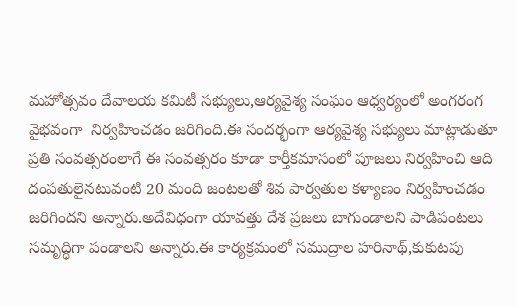మహోత్సవం దేవాలయ కమిటీ సభ్యులు,ఆర్యవైశ్య సంఘం ఆధ్వర్యంలో అంగరంగ వైభవంగా  నిర్వహించడం జరిగింది.ఈ సందర్భంగా ఆర్యవైశ్య సభ్యులు మాట్లాడుతూ ప్రతి సంవత్సరంలాగే ఈ సంవత్సరం కూడా కార్తీకమాసంలో పూజలు నిర్వహించి ఆది దంపతులైనటువంటి 20 మంది జంటలతో శివ పార్వతుల కళ్యాణం నిర్వహించడం జరిగిందని అన్నారు.అదేవిధంగా యావత్తు దేశ ప్రజలు బాగుండాలని పాడిపంటలు సమృద్ధిగా పండాలని అన్నారు.ఈ కార్యక్రమంలో సముద్రాల హరినాథ్,కుకుటపు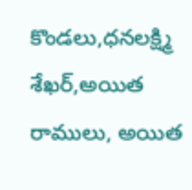కొండలు,ధనలక్ష్మి శేఖర్,అయిత రాములు, అయిత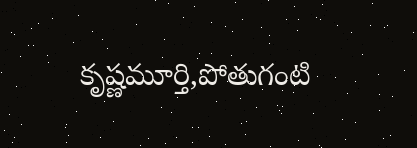కృష్ణమూర్తి,పోతుగంటి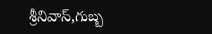శ్రీనివాస్,గుబ్బ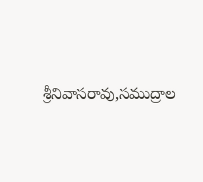శ్రీనివాసరావు,సముద్రాల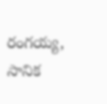రంగయ్య, సానిక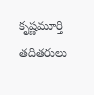కృష్ణమూర్తి తదితరులు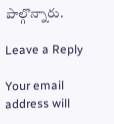పాల్గొన్నారు.

Leave a Reply

Your email address will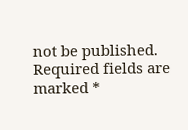not be published. Required fields are marked *